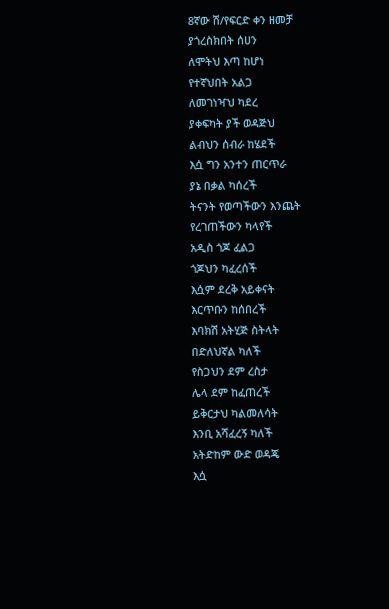8ኛው ሽ/የፍርድ ቀን ዘመቻ
ያጎረስክበት ሰሀን
ለሞትህ እጣ ከሆነ
የተኛህበት አልጋ
ለመገነዣህ ካደረ
ያቀፍካት ያች ወዳጅህ
ልብህን ሰብራ ከሄደች
እሷ ግን አንተን ጠርጥራ
ያኔ በቃል ካሰረች
ትናንት የወጣችውን እንጨት
የረገጠችውን ካላየች
አዲስ ጎጆ ፈልጋ
ጎጆህን ካፈረሰች
እሷም ደረቅ አይቀናት
እርጥቡን ከሰበረች
እባክሽ አትሂጅ ስትላት
በድለህኛል ካለች
የስጋህን ደም ረስታ
ሌላ ደም ከፈጠረች
ይቅርታህ ካልመለሳት
እንቢ አሻፈረኝ ካለች
አትድከም ውድ ወዳጄ
እሷ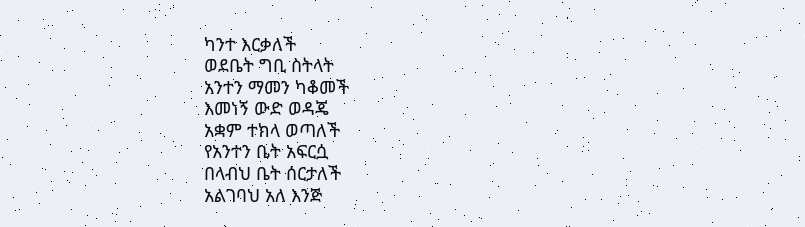ካንተ እርቃለች
ወደቤት ግቢ ስትላት
አንተን ማመን ካቆመች
እመነኝ ውድ ወዳጄ
አቋም ተክላ ወጣለች
የአንተን ቤት አፍርሷ
በላብህ ቤት ሰርታለች
አልገባህ አለ እንጅ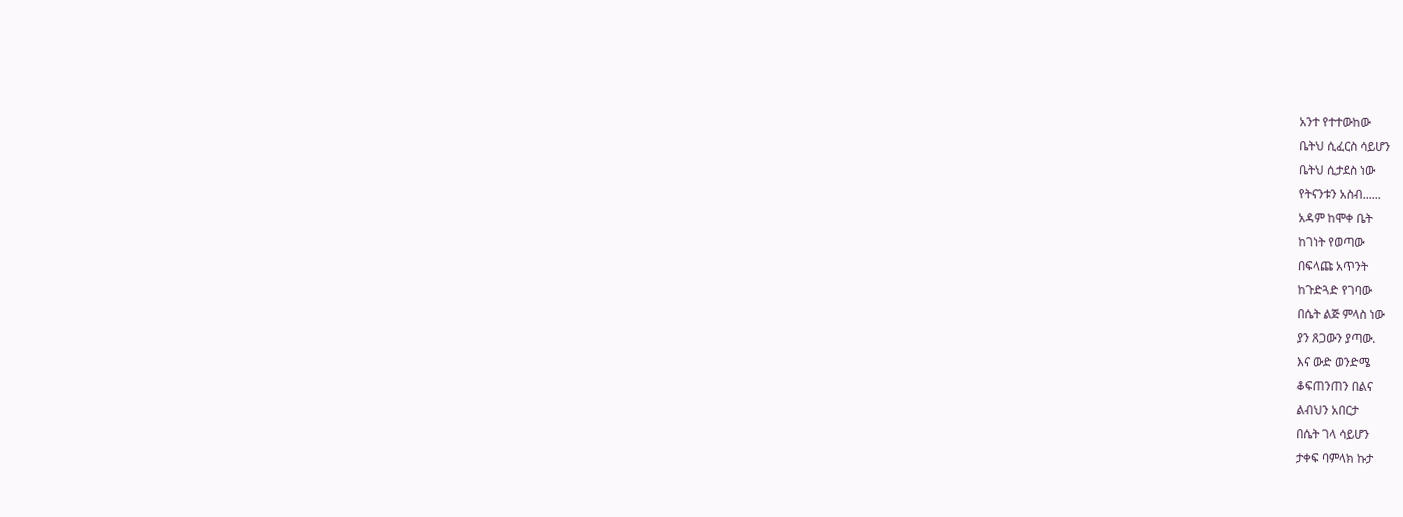አንተ የተተውከው
ቤትህ ሲፈርስ ሳይሆን
ቤትህ ሲታደስ ነው
የትናንቱን አስብ......
አዳም ከሞቀ ቤት
ከገነት የወጣው
በፍላጩ አጥንት
ከጉድጓድ የገባው
በሴት ልጅ ምላስ ነው
ያን ጸጋውን ያጣው.
እና ውድ ወንድሜ
ቆፍጠንጠን በልና
ልብህን አበርታ
በሴት ገላ ሳይሆን
ታቀፍ ባምላክ ኩታ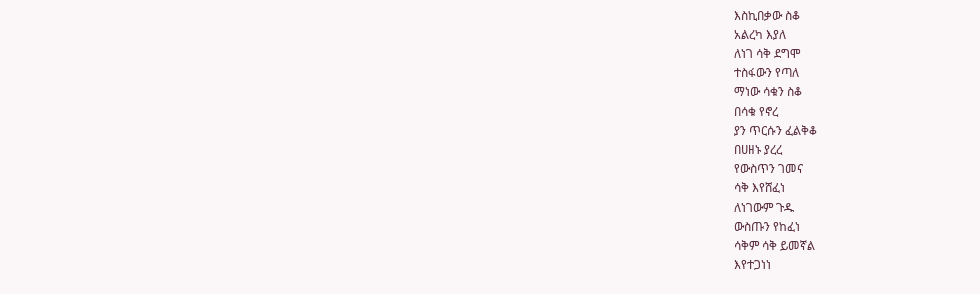እስኪበቃው ስቆ
አልረካ እያለ
ለነገ ሳቅ ደግሞ
ተስፋውን የጣለ
ማነው ሳቁን ስቆ
በሳቁ የኖረ
ያን ጥርሱን ፈልቅቆ
በሀዘኑ ያረረ
የውስጥን ገመና
ሳቅ እየሸፈነ
ለነገውም ጉዱ
ውስጡን የከፈነ
ሳቅም ሳቅ ይመኛል
እየተጋነነ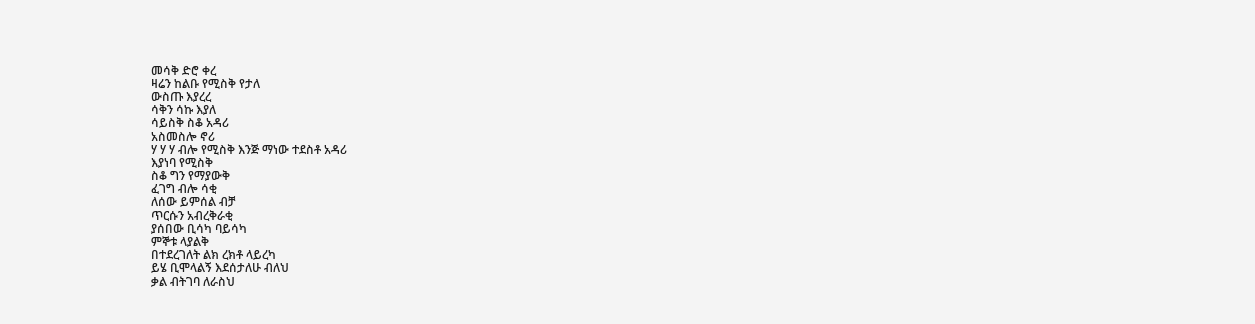መሳቅ ድሮ ቀረ
ዛሬን ከልቡ የሚስቅ የታለ
ውስጡ እያረረ
ሳቅን ሳኩ እያለ
ሳይስቅ ስቆ አዳሪ
አስመስሎ ኖሪ
ሃ ሃ ሃ ብሎ የሚስቅ እንጅ ማነው ተደስቶ አዳሪ
እያነባ የሚስቅ
ስቆ ግን የማያውቅ
ፈገግ ብሎ ሳቂ
ለሰው ይምሰል ብቻ
ጥርሱን አብረቅራቂ
ያሰበው ቢሳካ ባይሳካ
ምኞቱ ላያልቅ
በተደረገለት ልክ ረክቶ ላይረካ
ይሄ ቢሞላልኝ እደሰታለሁ ብለህ
ቃል ብትገባ ለራስህ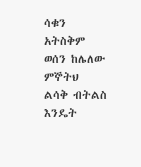ሳቁን አትስቅም
ወሰን ከሌለው ምኞትህ
ልሳቅ ብትልስ
እንዴት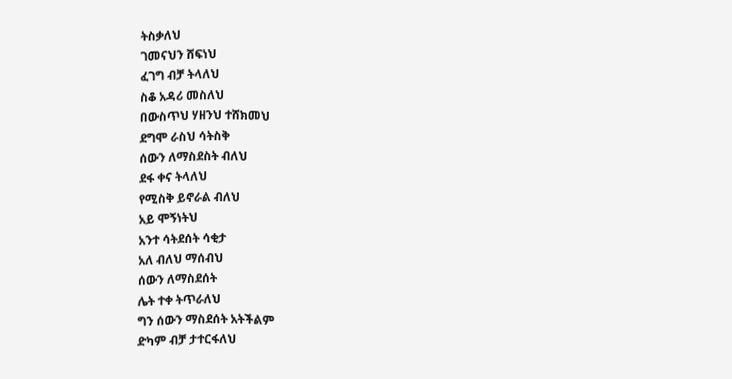ትስቃለህ
ገመናህን ሸፍነህ
ፈገግ ብቻ ትላለህ
ስቆ አዳሪ መስለህ
በውስጥህ ሃዘንህ ተሸክመህ
ደግሞ ራስህ ሳትስቅ
ሰውን ለማስደስት ብለህ
ደፋ ቀና ትላለህ
የሚስቅ ይኖራል ብለህ
አይ ሞኝነትህ
አንተ ሳትደሰት ሳቂታ
አለ ብለህ ማሰብህ
ሰውን ለማስደሰት
ሌት ተቀ ትጥራለህ
ግን ሰውን ማስደሰት አትችልም
ድካም ብቻ ታተርፋለህ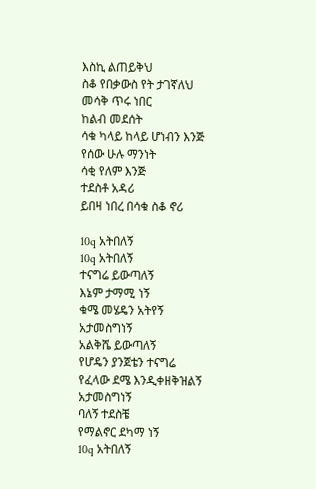እስኪ ልጠይቅህ
ስቆ የበቃውስ የት ታገኛለህ
መሳቅ ጥሩ ነበር
ከልብ መደሰት
ሳቁ ካላይ ከላይ ሆነብን እንጅ
የሰው ሁሉ ማንነት
ሳቂ የለም እንጅ
ተደስቶ አዳሪ
ይበዛ ነበረ በሳቁ ስቆ ኖሪ

10q አትበለኝ
10q አትበለኝ
ተናግሬ ይውጣለኝ
እኔም ታማሚ ነኝ
ቁሜ መሄዴን አትየኝ
አታመስግነኝ
አልቅሼ ይውጣለኝ
የሆዴን ያንጀቴን ተናግሬ
የፈላው ደሜ እንዲቀዘቅዝልኝ
አታመስግነኝ
ባለኝ ተደስቼ
የማልኖር ደካማ ነኝ
10q አትበለኝ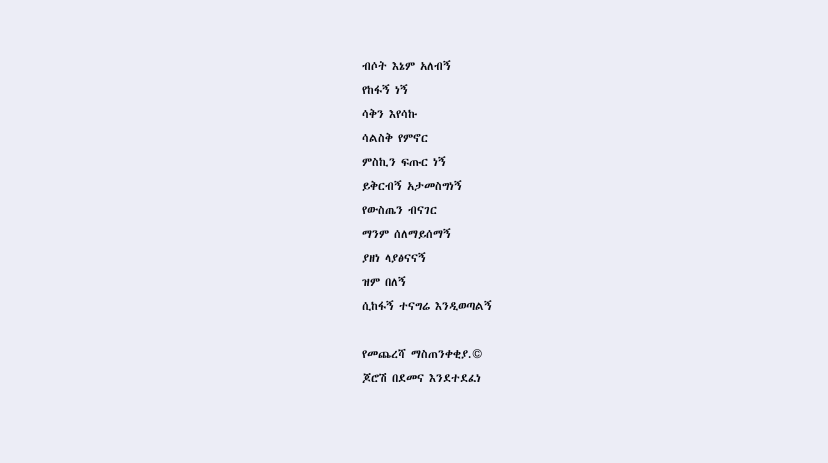ብሶት እኔም አለብኝ
የከፋኝ ነኝ
ሳቅን እየሳኩ
ሳልስቅ የምኖር
ምስኪን ፍጡር ነኝ
ይቅርብኝ አታመስግነኝ
የውስጤን ብናገር
ማንም ሰለማይሰማኝ
ያዘነ ላያፅናናኝ
ዝም በለኝ
ሲከፋኝ ተናግሬ እንዲወጣልኝ

የመጨረሻ ማስጠንቀቂያ.©
ጆሮሽ በደመና እንደተደፈነ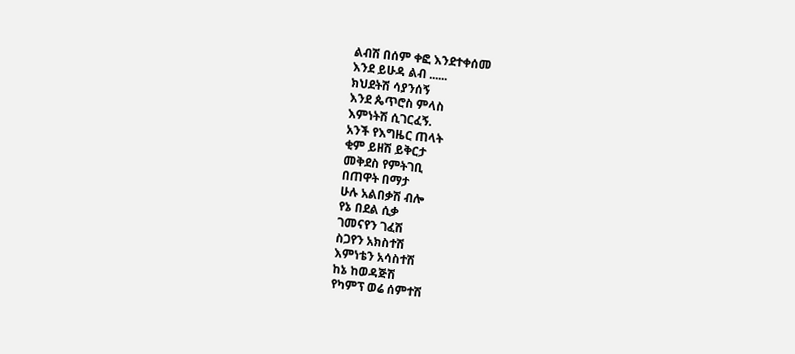ልብሽ በሰም ቀፎ እንደተቀሰመ
እንደ ይሁዳ ልብ ......
ክህደትሽ ሳያንሰኝ
እንደ ጴጥሮስ ምላስ
እምነትሽ ሲገርፈኝ.
አንች የእግዜር ጠላት
ቂም ይዘሽ ይቅርታ
መቅደስ የምትገቢ
በጠዋት በማታ
ሁሉ አልበቃሽ ብሎ
የኔ በደል ሲቃ
ገመናየን ገፈሽ
ስጋየን አክስተሽ
እምነቴን አሳስተሽ
ከኔ ከወዳጅሽ
የካምፕ ወሬ ሰምተሽ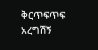ቅርጥፍጥፍ አረግሽኝ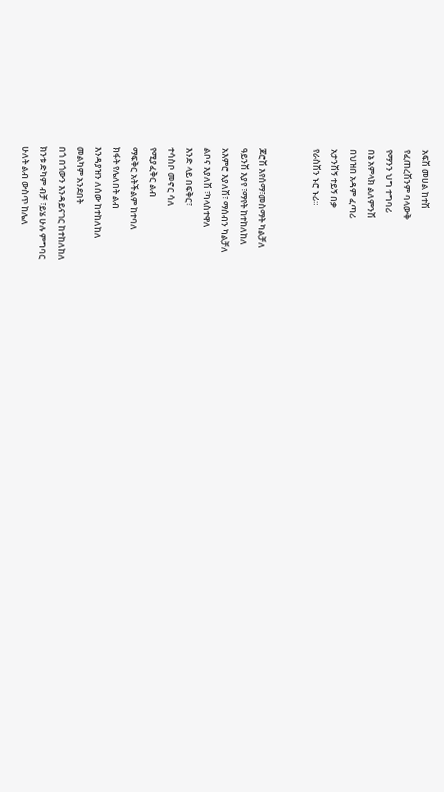አፍሽ መሀል ከተሽ
የፈጠረሽንም ባላውቅ
የማንን ህግ ተግባሪ
በኔ አምላክ ልለምንሽ
በህዝበ አዳም ፈጣሪ
አታንሽኝ ተይኝ በቃ
የራስሽን ኑሮ ኑሪ።


ጆሮሽ እየሰማ፣መስማት ካልቻለ
ዓይንሽ እያየ ፣ማየት ከተከለከለ
አእምሮ እያለሽ፣ ማሰብን ካልቻለ
ልቦና እያለሽ ፣ካላስተዋለ
እንድ ላይ በፍቅር፣
ተሳስቦ መኖር ሳለ
የሚያፈቅር ልብ
ማፍቅር አትችልም ከተባለ
ክፋት የሌለበት ልብ
እንዳያዝን ለሰው ከተከለከለ
መልካም አንደበት
በጎ በጎውን እንዳይናገር ከተከለከለ
ክንቱ ድካም ብቻ ፣ይሄ ሁሉ ምግባር
ሁለት ልብ ውስጥ ከሌለ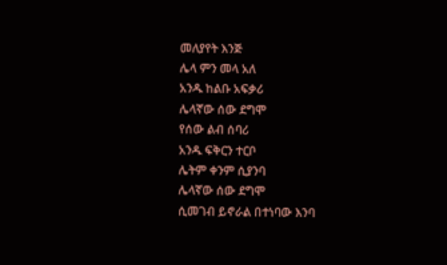መለያየት እንጅ
ሌላ ምን መላ አለ
አንዱ ከልቡ አፍቃሪ
ሌላኛው ሰው ደግሞ
የሰው ልብ ሰባሪ
አንዱ ፍቅርን ተርቦ
ሌትም ቀንም ሲያንባ
ሌላኛው ሰው ደግሞ
ሲመገብ ይኖራል በተነባው እንባ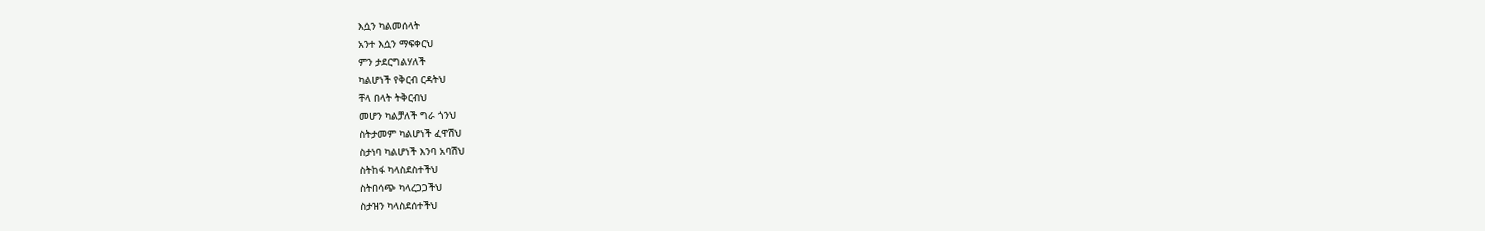እሷን ካልመሰላት
አንተ እሷን ማፍቀርህ
ምን ታደርግልሃለች
ካልሆነች የቅርብ ርዳትህ
ቸላ በላት ትቅርብህ
መሆን ካልቻለች ግራ ጎንህ
ስትታመም ካልሆነች ፈዋሽህ
ስታነባ ካልሆነች እንባ አባሽህ
ስትከፋ ካላስደስተችህ
ስትበሳጭ ካላረጋጋችህ
ስታዝን ካላስደሰተችህ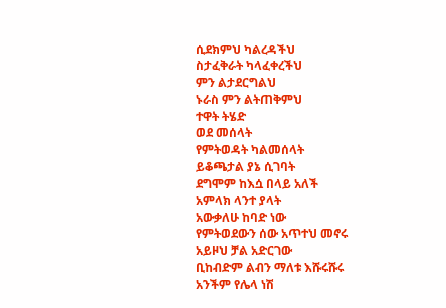ሲደክምህ ካልረዳችህ
ስታፈቅራት ካላፈቀረችህ
ምን ልታደርግልህ
ኑራስ ምን ልትጠቅምህ
ተዋት ትሄድ
ወደ መሰላት
የምትወዳት ካልመሰላት
ይቆጫታል ያኔ ሲገባት
ደግሞም ከእሷ በላይ አለች
አምላክ ላንተ ያላት
አውቃለሁ ከባድ ነው
የምትወደውን ሰው አጥተህ መኖሩ
አይዞህ ቻል አድርገው
ቢከብድም ልብን ማለቱ እሹሩሹሩ
አንችም የሌላ ነሽ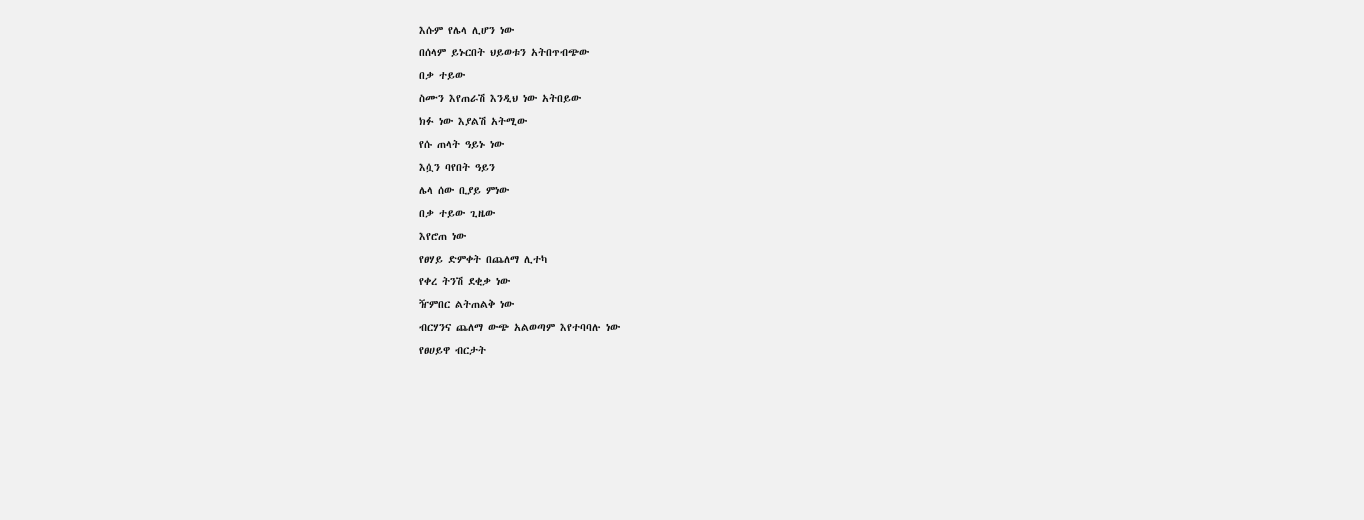እሱም የሌላ ሊሆን ነው
በሰላም ይኑርበት ህይወቱን አትበጥብጭው
በቃ ተይው
ስሙን እየጠራሽ እንዲህ ነው አትበይው
ክፉ ነው እያልሽ አትሚው
የሱ ጠላት ዓይኑ ነው
እሷን ባየበት ዓይን
ሌላ ሰው ቢያይ ምነው
በቃ ተይው ጊዜው
እየሮጠ ነው
የፀሃይ ድምቀት በጨለማ ሊተካ
የቀረ ትንሽ ደቂቃ ነው
ዥምበር ልትጠልቅ ነው
ብርሃንና ጨለማ ውጭ አልወጣም እየተባባሉ ነው
የፀሀይዋ ብርታት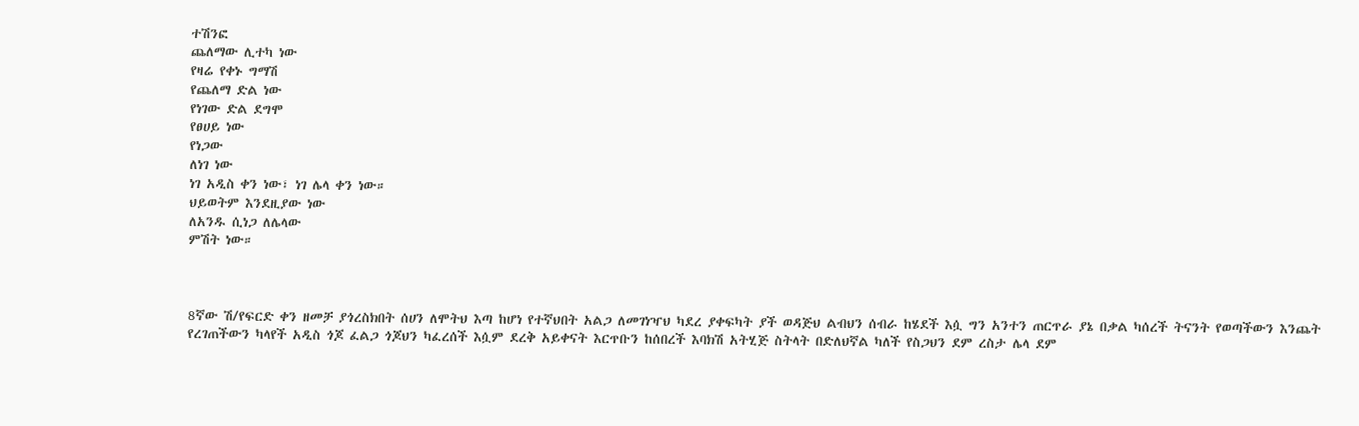ተሽንፎ
ጨለማው ሊተካ ነው
የዛሬ የቀኑ ግማሽ
የጨለማ ድል ነው
የነገው ድል ደግሞ
የፀሀይ ነው
የነጋው
ለነገ ነው
ነገ አዲስ ቀን ነው፣ ነገ ሌላ ቀን ነው።
ህይወትም እንደዚያው ነው
ለአንዱ ሲነጋ ለሌላው
ምሽት ነው።



8ኛው ሽ/የፍርድ ቀን ዘመቻ ያጎረስክበት ሰሀን ለሞትህ እጣ ከሆነ የተኛህበት አልጋ ለመገነዣህ ካደረ ያቀፍካት ያች ወዳጅህ ልብህን ሰብራ ከሄደች እሷ ግን አንተን ጠርጥራ ያኔ በቃል ካሰረች ትናንት የወጣችውን እንጨት የረገጠችውን ካላየች አዲስ ጎጆ ፈልጋ ጎጆህን ካፈረሰች እሷም ደረቅ አይቀናት እርጥቡን ከሰበረች እባክሽ አትሂጅ ስትላት በድለህኛል ካለች የስጋህን ደም ረስታ ሌላ ደም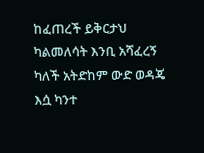ከፈጠረች ይቅርታህ ካልመለሳት እንቢ አሻፈረኝ ካለች አትድከም ውድ ወዳጄ እሷ ካንተ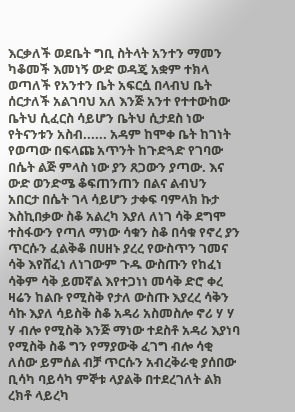እርቃለች ወደቤት ግቢ ስትላት አንተን ማመን ካቆመች እመነኝ ውድ ወዳጄ አቋም ተክላ ወጣለች የአንተን ቤት አፍርሷ በላብህ ቤት ሰርታለች አልገባህ አለ እንጅ አንተ የተተውከው ቤትህ ሲፈርስ ሳይሆን ቤትህ ሲታደስ ነው የትናንቱን አስብ...... አዳም ከሞቀ ቤት ከገነት የወጣው በፍላጩ አጥንት ከጉድጓድ የገባው በሴት ልጅ ምላስ ነው ያን ጸጋውን ያጣው. እና ውድ ወንድሜ ቆፍጠንጠን በልና ልብህን አበርታ በሴት ገላ ሳይሆን ታቀፍ ባምላክ ኩታ እስኪበቃው ስቆ አልረካ እያለ ለነገ ሳቅ ደግሞ ተስፋውን የጣለ ማነው ሳቁን ስቆ በሳቁ የኖረ ያን ጥርሱን ፈልቅቆ በሀዘኑ ያረረ የውስጥን ገመና ሳቅ እየሸፈነ ለነገውም ጉዱ ውስጡን የከፈነ ሳቅም ሳቅ ይመኛል እየተጋነነ መሳቅ ድሮ ቀረ ዛሬን ከልቡ የሚስቅ የታለ ውስጡ እያረረ ሳቅን ሳኩ እያለ ሳይስቅ ስቆ አዳሪ አስመስሎ ኖሪ ሃ ሃ ሃ ብሎ የሚስቅ እንጅ ማነው ተደስቶ አዳሪ እያነባ የሚስቅ ስቆ ግን የማያውቅ ፈገግ ብሎ ሳቂ ለሰው ይምሰል ብቻ ጥርሱን አብረቅራቂ ያሰበው ቢሳካ ባይሳካ ምኞቱ ላያልቅ በተደረገለት ልክ ረክቶ ላይረካ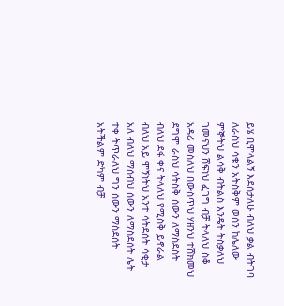ይሄ ቢሞላልኝ እደሰታለሁ ብለህ ቃል ብትገባ ለራስህ ሳቁን አትስቅም ወሰን ከሌለው ምኞትህ ልሳቅ ብትልስ እንዴት ትስቃለህ ገመናህን ሸፍነህ ፈገግ ብቻ ትላለህ ስቆ አዳሪ መስለህ በውስጥህ ሃዘንህ ተሸክመህ ደግሞ ራስህ ሳትስቅ ሰውን ለማስደስት ብለህ ደፋ ቀና ትላለህ የሚስቅ ይኖራል ብለህ አይ ሞኝነትህ አንተ ሳትደሰት ሳቂታ አለ ብለህ ማሰብህ ሰውን ለማስደሰት ሌት ተቀ ትጥራለህ ግን ሰውን ማስደሰት አትችልም ድካም ብቻ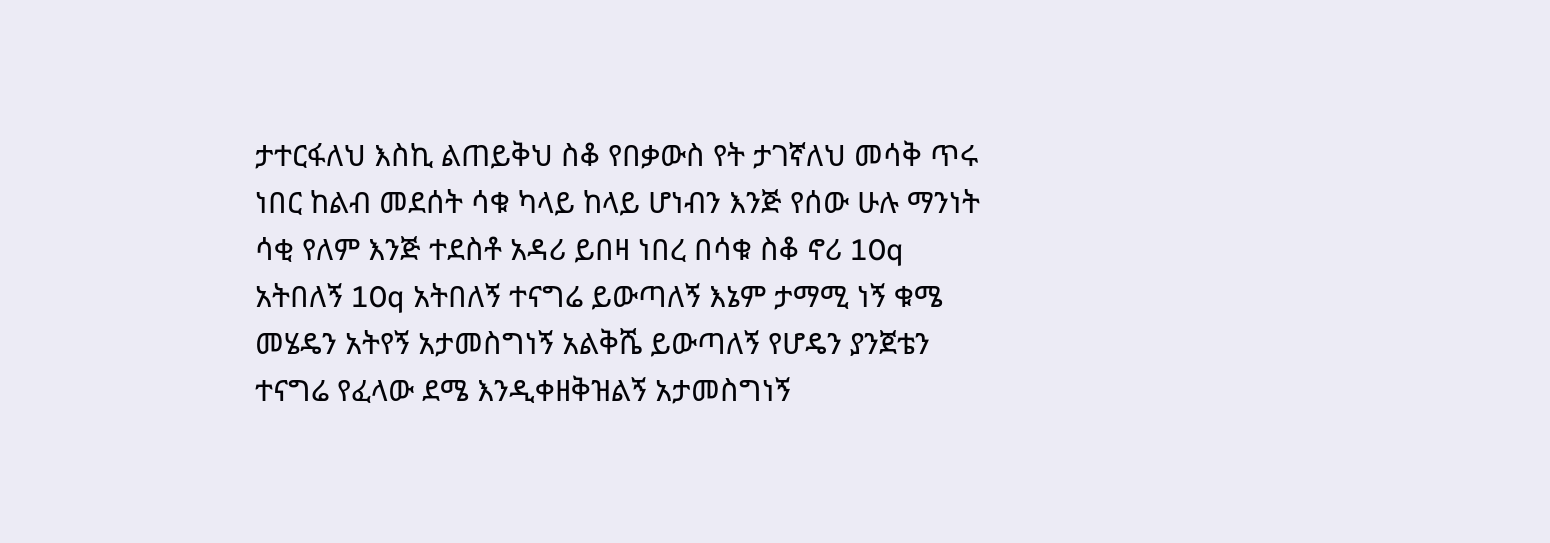ታተርፋለህ እስኪ ልጠይቅህ ስቆ የበቃውስ የት ታገኛለህ መሳቅ ጥሩ ነበር ከልብ መደሰት ሳቁ ካላይ ከላይ ሆነብን እንጅ የሰው ሁሉ ማንነት ሳቂ የለም እንጅ ተደስቶ አዳሪ ይበዛ ነበረ በሳቁ ስቆ ኖሪ 10q አትበለኝ 10q አትበለኝ ተናግሬ ይውጣለኝ እኔም ታማሚ ነኝ ቁሜ መሄዴን አትየኝ አታመስግነኝ አልቅሼ ይውጣለኝ የሆዴን ያንጀቴን ተናግሬ የፈላው ደሜ እንዲቀዘቅዝልኝ አታመስግነኝ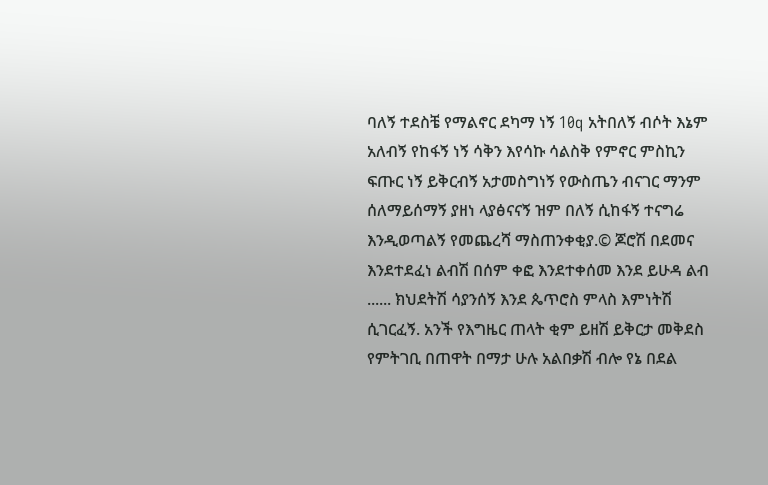ባለኝ ተደስቼ የማልኖር ደካማ ነኝ 10q አትበለኝ ብሶት እኔም አለብኝ የከፋኝ ነኝ ሳቅን እየሳኩ ሳልስቅ የምኖር ምስኪን ፍጡር ነኝ ይቅርብኝ አታመስግነኝ የውስጤን ብናገር ማንም ሰለማይሰማኝ ያዘነ ላያፅናናኝ ዝም በለኝ ሲከፋኝ ተናግሬ እንዲወጣልኝ የመጨረሻ ማስጠንቀቂያ.© ጆሮሽ በደመና እንደተደፈነ ልብሽ በሰም ቀፎ እንደተቀሰመ እንደ ይሁዳ ልብ ...... ክህደትሽ ሳያንሰኝ እንደ ጴጥሮስ ምላስ እምነትሽ ሲገርፈኝ. አንች የእግዜር ጠላት ቂም ይዘሽ ይቅርታ መቅደስ የምትገቢ በጠዋት በማታ ሁሉ አልበቃሽ ብሎ የኔ በደል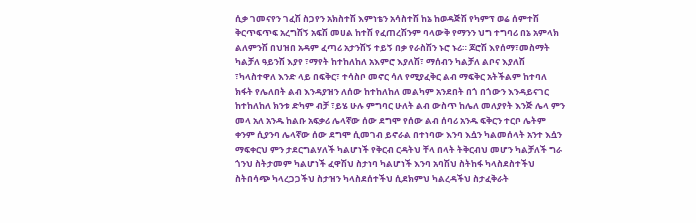ሲቃ ገመናየን ገፈሽ ስጋየን አክስተሽ እምነቴን አሳስተሽ ከኔ ከወዳጅሽ የካምፕ ወሬ ሰምተሽ ቅርጥፍጥፍ አረግሽኝ አፍሽ መሀል ከተሽ የፈጠረሽንም ባላውቅ የማንን ህግ ተግባሪ በኔ አምላክ ልለምንሽ በህዝበ አዳም ፈጣሪ አታንሽኝ ተይኝ በቃ የራስሽን ኑሮ ኑሪ። ጆሮሽ እየሰማ፣መስማት ካልቻለ ዓይንሽ እያየ ፣ማየት ከተከለከለ አእምሮ እያለሽ፣ ማሰብን ካልቻለ ልቦና እያለሽ ፣ካላስተዋለ እንድ ላይ በፍቅር፣ ተሳስቦ መኖር ሳለ የሚያፈቅር ልብ ማፍቅር አትችልም ከተባለ ክፋት የሌለበት ልብ እንዳያዝን ለሰው ከተከለከለ መልካም አንደበት በጎ በጎውን እንዳይናገር ከተከለከለ ክንቱ ድካም ብቻ ፣ይሄ ሁሉ ምግባር ሁለት ልብ ውስጥ ከሌለ መለያየት እንጅ ሌላ ምን መላ አለ አንዱ ከልቡ አፍቃሪ ሌላኛው ሰው ደግሞ የሰው ልብ ሰባሪ አንዱ ፍቅርን ተርቦ ሌትም ቀንም ሲያንባ ሌላኛው ሰው ደግሞ ሲመገብ ይኖራል በተነባው እንባ እሷን ካልመሰላት አንተ እሷን ማፍቀርህ ምን ታደርግልሃለች ካልሆነች የቅርብ ርዳትህ ቸላ በላት ትቅርብህ መሆን ካልቻለች ግራ ጎንህ ስትታመም ካልሆነች ፈዋሽህ ስታነባ ካልሆነች እንባ አባሽህ ስትከፋ ካላስደስተችህ ስትበሳጭ ካላረጋጋችህ ስታዝን ካላስደሰተችህ ሲደክምህ ካልረዳችህ ስታፈቅራት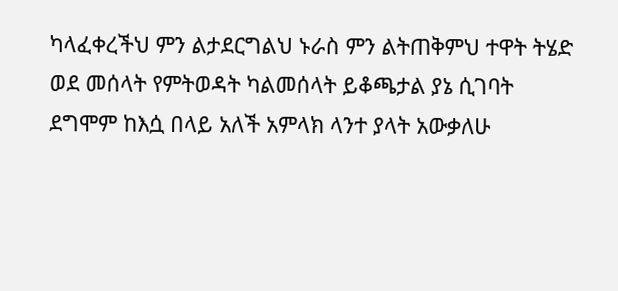ካላፈቀረችህ ምን ልታደርግልህ ኑራስ ምን ልትጠቅምህ ተዋት ትሄድ ወደ መሰላት የምትወዳት ካልመሰላት ይቆጫታል ያኔ ሲገባት ደግሞም ከእሷ በላይ አለች አምላክ ላንተ ያላት አውቃለሁ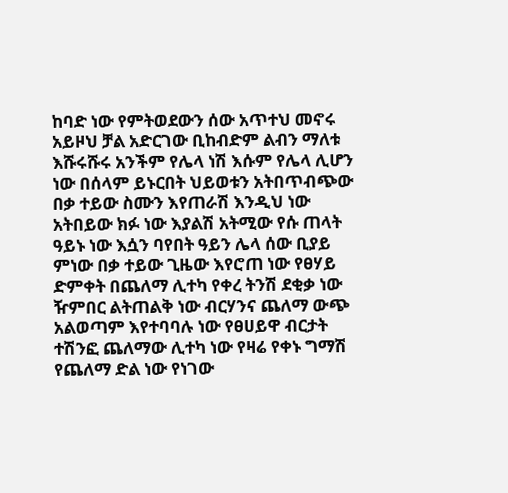ከባድ ነው የምትወደውን ሰው አጥተህ መኖሩ አይዞህ ቻል አድርገው ቢከብድም ልብን ማለቱ እሹሩሹሩ አንችም የሌላ ነሽ እሱም የሌላ ሊሆን ነው በሰላም ይኑርበት ህይወቱን አትበጥብጭው በቃ ተይው ስሙን እየጠራሽ እንዲህ ነው አትበይው ክፉ ነው እያልሽ አትሚው የሱ ጠላት ዓይኑ ነው እሷን ባየበት ዓይን ሌላ ሰው ቢያይ ምነው በቃ ተይው ጊዜው እየሮጠ ነው የፀሃይ ድምቀት በጨለማ ሊተካ የቀረ ትንሽ ደቂቃ ነው ዥምበር ልትጠልቅ ነው ብርሃንና ጨለማ ውጭ አልወጣም እየተባባሉ ነው የፀሀይዋ ብርታት ተሽንፎ ጨለማው ሊተካ ነው የዛሬ የቀኑ ግማሽ የጨለማ ድል ነው የነገው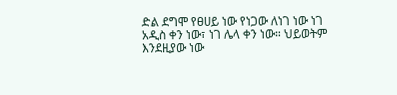ድል ደግሞ የፀሀይ ነው የነጋው ለነገ ነው ነገ አዲስ ቀን ነው፣ ነገ ሌላ ቀን ነው። ህይወትም እንደዚያው ነው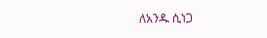ለአንዱ ሲነጋ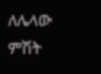ለሌላው ምሽት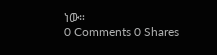ነው።
0 Comments 0 Shares